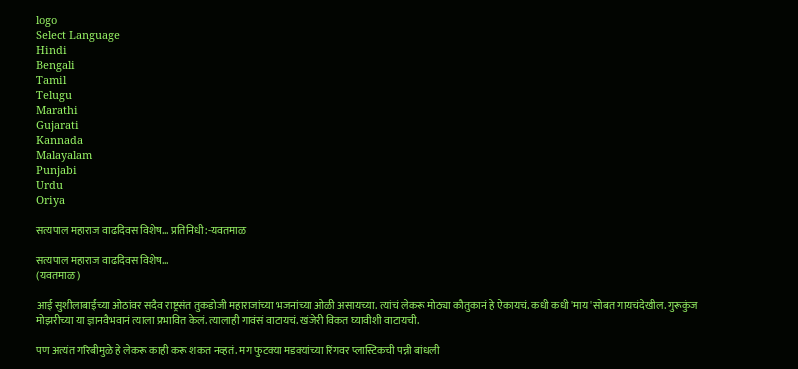logo
Select Language
Hindi
Bengali
Tamil
Telugu
Marathi
Gujarati
Kannada
Malayalam
Punjabi
Urdu
Oriya

सत्यपाल महाराज वाढदिवस विशेष... प्रतिनिधी:-यवतमाळ

सत्यपाल महाराज वाढदिवस विशेष...
(यवतमाळ)

आई सुशीलाबाईंच्या ओठांवर सदैव राष्ट्रसंत तुकडोजी महाराजांच्या भजनांच्या ओळी असायच्या. त्यांचं लेकरू मोठ्या कौतुकानं हे ऐकायचं. कधी कधी 'माय'सोबत गायचंदेखील. गुरूकुंज मोझरीच्या या ज्ञानवैभवानं त्याला प्रभावित केलं. त्यालाही गावंसं वाटायचं. खंजेरी विकत घ्यावीशी वाटायची.

पण अत्यंत गरिबीमुळे हे लेकरू काही करू शकत नव्हतं. मग फुटक्या मडक्यांच्या रिंगवर प्लास्टिकची पन्नी बांधली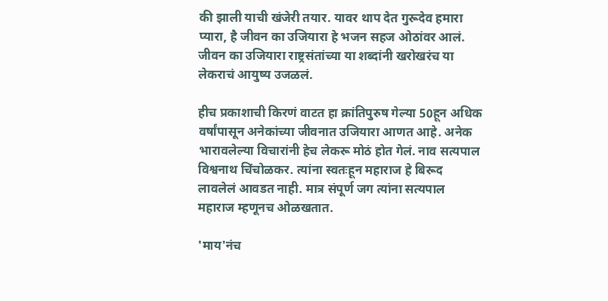की झाली याची खंजेरी तयार. यावर थाप देत गुरूदेव हमारा प्यारा, है जीवन का उजियारा हे भजन सहज ओठांवर आलं. जीवन का उजियारा राष्ट्रसंतांच्या या शब्दांनी खरोखरंच या लेकराचं आयुष्य उजळलं.

हीच प्रकाशाची किरणं वाटत हा क्रांतिपुरुष गेल्या 50हून अधिक वर्षांपासून अनेकांच्या जीवनात उजियारा आणत आहे. अनेक भारावलेल्या विचारांनी हेच लेकरू मोठं होत गेलं. नाव सत्यपाल विश्वनाथ चिंचोळकर. त्यांना स्वतःहून महाराज हे बिरूद लावलेलं आवडत नाही. मात्र संपूर्ण जग त्यांना सत्यपाल महाराज म्हणूनच ओळखतात.

'माय'नंच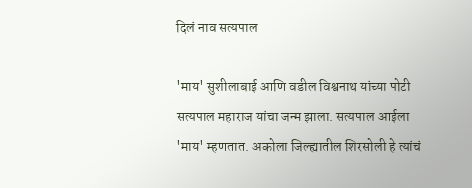दिलं नाव सत्यपाल

'माय' सुशीलाबाई आणि वडील विश्वनाथ यांच्या पोटी सत्यपाल महाराज यांचा जन्म झाला. सत्यपाल आईला 'माय' म्हणतात. अकोला जिल्ह्यातील शिरसोली हे त्यांचं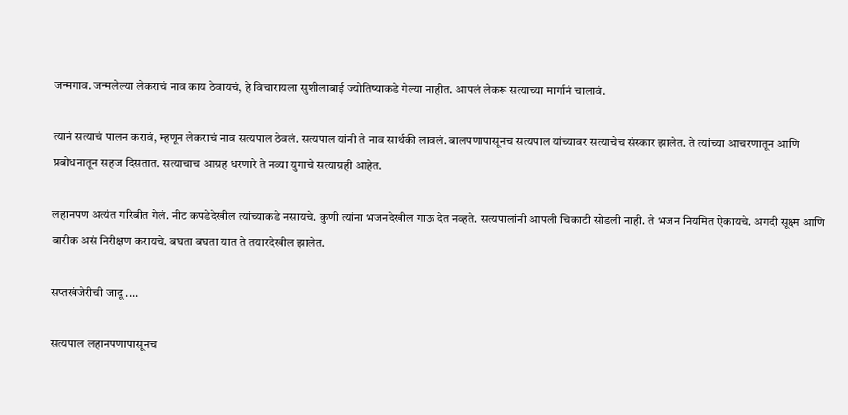जन्मगाव. जन्मलेल्या लेकराचं नाव काय ठेवायचं, हे विचारायला सुशीलाबाई ज्योतिष्याकडे गेल्या नाहीत. आपलं लेकरू सत्याच्या मार्गानं चालावं.

त्यानं सत्याचं पालन करावं, म्हणून लेकराचं नाव सत्यपाल ठेवलं. सत्यपाल यांनी ते नाव सार्थकी लावलं. बालपणापासूनच सत्यपाल यांच्यावर सत्याचेच संस्कार झालेत. ते त्यांच्या आचरणातून आणि प्रबोधनातून सहज दिसतात. सत्याचाच आग्रह धरणारे ते नव्या युगाचे सत्याग्रही आहेत.

लहानपण अत्यंत गरिबीत गेलं. नीट कपडेदेखील त्यांच्याकडे नसायचे. कुणी त्यांना भजनदेखील गाऊ देत नव्हते. सत्यपालांनी आपली चिकाटी सोडली नाही. ते भजन नियमित ऐकायचे. अगदी सूक्ष्म आणि बारीक असं निरीक्षण करायचे. बघता बघता यात ते तयारदेखील झालेत.

सप्तखंजेरीची जादू ....

सत्यपाल लहानपणापासूनच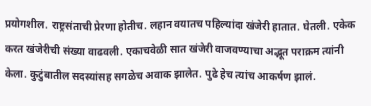प्रयोगशील. राष्ट्रसंताची प्रेरणा होतीच. लहान वयातच पहिल्यांदा खंजेरी हातात. घेतली. एकेक करत खंजेरीची संख्या वाढवली. एकाचवेळी सात खंजेरी वाजवण्याचा अद्भूत पराक्रम त्यांनी केला. कुटुंबातील सदस्यांसह सगळेच अवाक झालेत. पुढे हेच त्यांच आकर्षण झालं.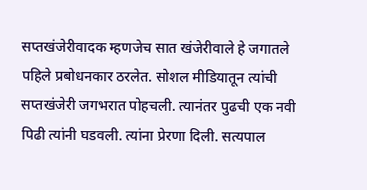सप्तखंजेरीवादक म्हणजेच सात खंजेरीवाले हे जगातले पहिले प्रबोधनकार ठरलेत. सोशल मीडियातून त्यांची सप्तखंजेरी जगभरात पोहचली. त्यानंतर पुढची एक नवी पिढी त्यांनी घडवली. त्यांना प्रेरणा दिली. सत्यपाल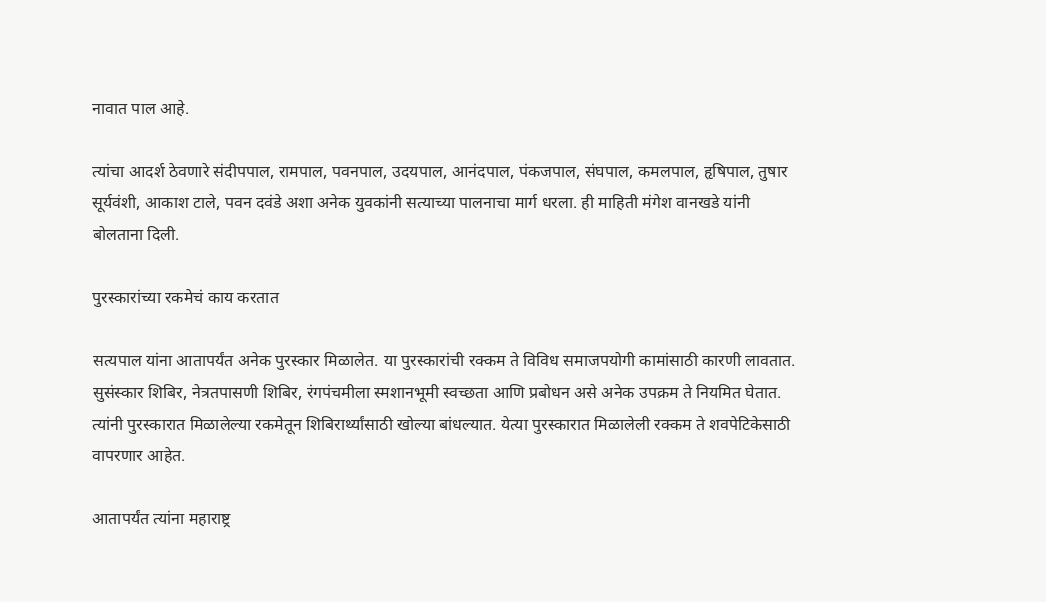नावात पाल आहे.

त्यांचा आदर्श ठेवणारे संदीपपाल, रामपाल, पवनपाल, उदयपाल, आनंदपाल, पंकजपाल, संघपाल, कमलपाल, हृषिपाल, तुषार सूर्यवंशी, आकाश टाले, पवन दवंडे अशा अनेक युवकांनी सत्याच्या पालनाचा मार्ग धरला. ही माहिती मंगेश वानखडे यांनी बोलताना दिली.

पुरस्कारांच्या रकमेचं काय करतात

सत्यपाल यांना आतापर्यंत अनेक पुरस्कार मिळालेत. या पुरस्कारांची रक्कम ते विविध समाजपयोगी कामांसाठी कारणी लावतात. सुसंस्कार शिबिर, नेत्रतपासणी शिबिर, रंगपंचमीला स्मशानभूमी स्वच्छता आणि प्रबोधन असे अनेक उपक्रम ते नियमित घेतात. त्यांनी पुरस्कारात मिळालेल्या रकमेतून शिबिरार्थ्यांसाठी खोल्या बांधल्यात. येत्या पुरस्कारात मिळालेली रक्कम ते शवपेटिकेसाठी वापरणार आहेत.

आतापर्यंत त्यांना महाराष्ट्र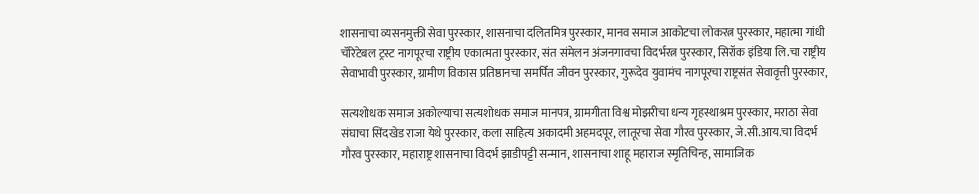शासनाचा व्यसनमुक्ती सेवा पुरस्कार, शासनाचा दलितमित्र पुरस्कार, मानव समाज आकोटचा लोकरत्न पुरस्कार, महात्मा गांधी चॅरिटेबल ट्रस्ट नागपूरचा राष्ट्रीय एकात्मता पुरस्कार, संत संमेलन अंजनगावचा विदर्भरत्न पुरस्कार, सिरॉक इंडिया लि.चा राष्ट्रीय सेवाभावी पुरस्कार, ग्रामीण विकास प्रतिष्ठानचा समर्पित जीवन पुरस्कार, गुरूदेव युवामंच नागपूरचा राष्ट्रसंत सेवावृत्ती पुरस्कार,

सत्यशोधक समाज अकोल्याचा सत्यशोधक समाज मानपत्र, ग्रामगीता विश्व मोझरीचा धन्य गृहस्थाश्रम पुरस्कार, मराठा सेवा संघाचा सिंदखेड राजा येथे पुरस्कार, कला साहित्य अकादमी अहमदपूर, लातूरचा सेवा गौरव पुरस्कार, जे.सी.आय.चा विदर्भ गौरव पुरस्कार, महाराष्ट्र शासनाचा विदर्भ झाडीपट्टी सन्मान, शासनाचा शाहू महाराज स्मृतिचिन्ह, सामाजिक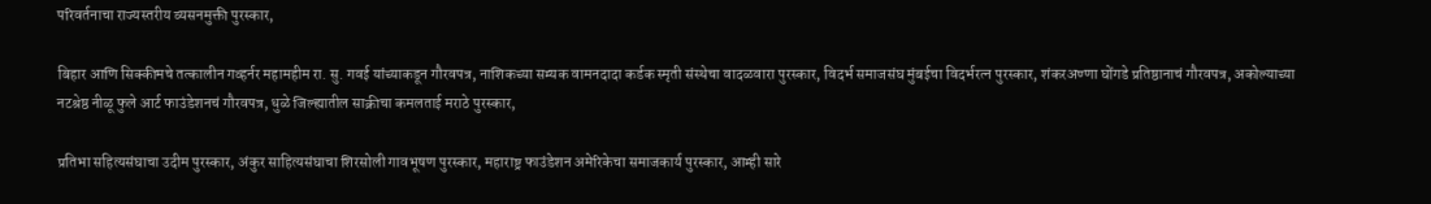परिवर्तनाचा राज्यस्तरीय व्यसनमुक्ती पुरस्कार,

बिहार आणि सिक्कीमचे तत्कालीन गव्हर्नर महामहीम रा. सु. गवई यांच्याकडून गौरवपत्र, नाशिकच्या सम्यक वामनदादा कर्डक स्मृती संस्थेचा वादळवारा पुरस्कार, विदर्भ समाजसंघ मुंबईचा विदर्भरत्न पुरस्कार, शंकरअण्णा घोंगडे प्रतिष्ठानाचं गौरवपत्र, अकोल्याच्या नटश्रेष्ठ नीळू फुले आर्ट फाउंडेशनचं गौरवपत्र, धुळे जिल्ह्यातील साक्रीचा कमलताई मराठे पुरस्कार,

प्रतिभा सहित्यसंघाचा उदीम पुरस्कार, अंकुर साहित्यसंघाचा शिरसोली गावभूषण पुरस्कार, महाराष्ट्र फाउंडेशन अमेरिकेचा समाजकार्य पुरस्कार, आम्ही सारे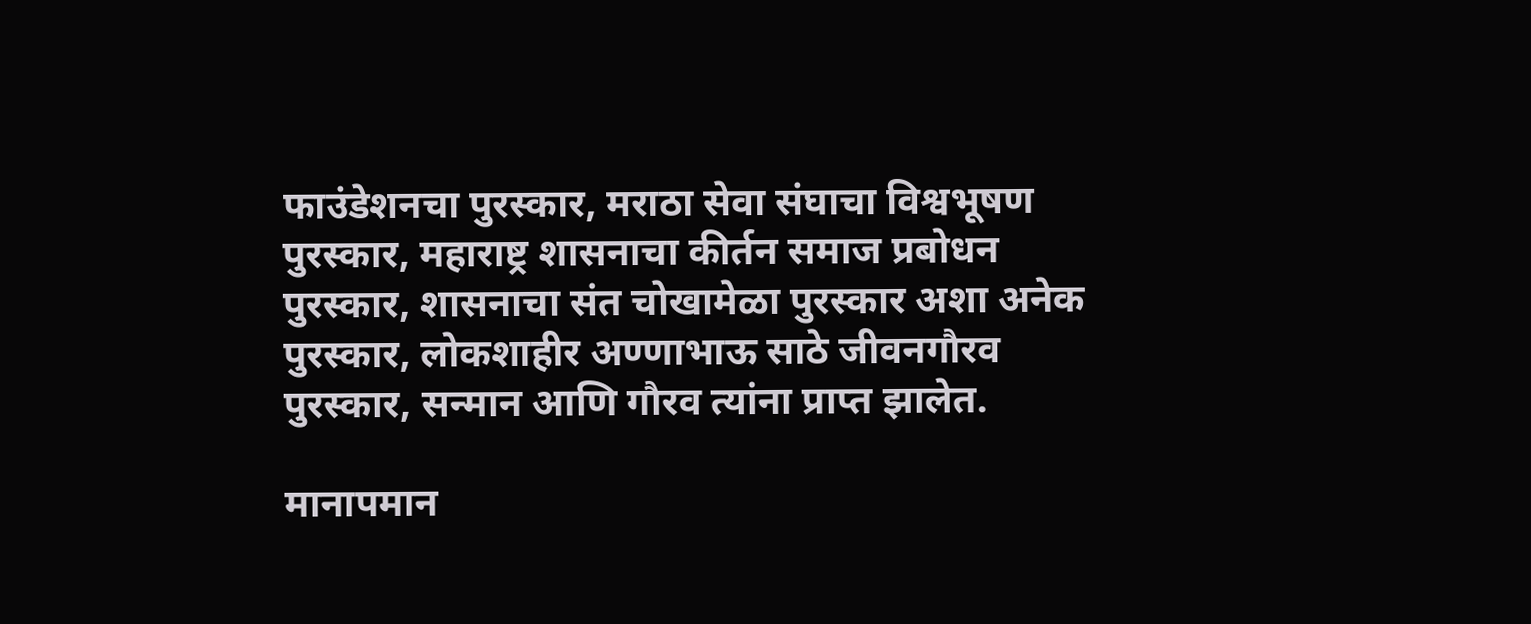फाउंडेशनचा पुरस्कार, मराठा सेवा संघाचा विश्वभूषण पुरस्कार, महाराष्ट्र शासनाचा कीर्तन समाज प्रबोधन पुरस्कार, शासनाचा संत चोखामेळा पुरस्कार अशा अनेक पुरस्कार, लोकशाहीर अण्णाभाऊ साठे जीवनगौरव पुरस्कार, सन्मान आणि गौरव त्यांना प्राप्त झालेत.

मानापमान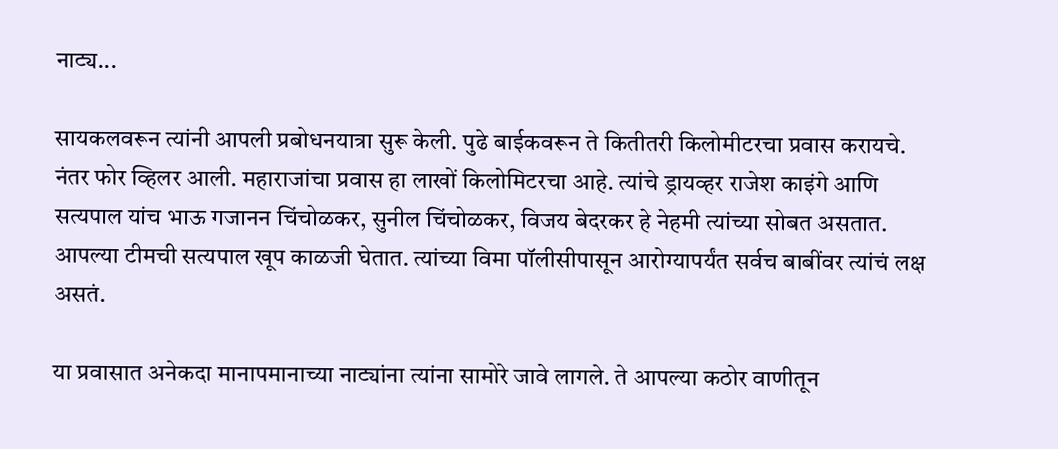नाट्य...

सायकलवरून त्यांनी आपली प्रबोधनयात्रा सुरू केली. पुढे बाईकवरून ते कितीतरी किलोमीटरचा प्रवास करायचे. नंतर फोर व्हिलर आली. महाराजांचा प्रवास हा लाखों किलोमिटरचा आहे. त्यांचे ड्रायव्हर राजेश काइंगे आणि सत्यपाल यांच भाऊ गजानन चिंचोळकर, सुनील चिंचोळकर, विजय बेदरकर हे नेहमी त्यांच्या सोबत असतात. आपल्या टीमची सत्यपाल खूप काळजी घेतात. त्यांच्या विमा पॉलीसीपासून आरोग्यापर्यंत सर्वच बाबींवर त्यांचं लक्ष असतं.

या प्रवासात अनेकदा मानापमानाच्या नाट्यांना त्यांना सामोरे जावे लागले. ते आपल्या कठोर वाणीतून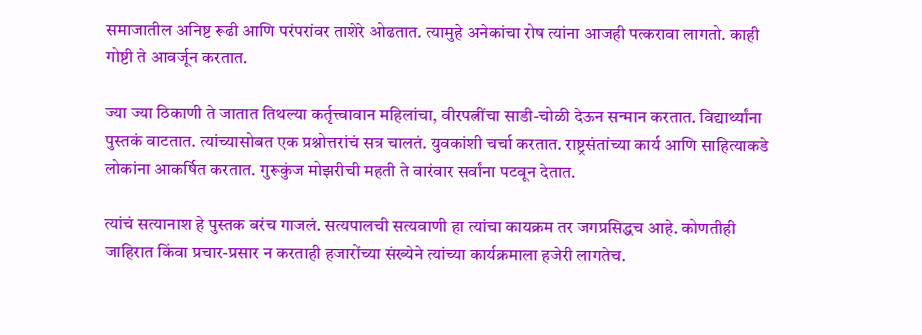समाजातील अनिष्ट रूढी आणि परंपरांवर ताशेरे ओढतात. त्यामुहे अनेकांचा रोष त्यांना आजही पत्करावा लागतो. काही गोष्टी ते आवर्जून करतात.

ज्या ज्या ठिकाणी ते जातात तिथल्या कर्तृत्त्वावान महिलांचा, वीरपत्नींचा साडी-चोळी देऊन सन्मान करतात. विद्यार्थ्यांना पुस्तकं वाटतात. त्यांच्यासोबत एक प्रश्नोत्तरांचं सत्र चालतं. युवकांशी चर्चा करतात. राष्ट्रसंतांच्या कार्य आणि साहित्याकडे लोकांना आकर्षित करतात. गुरूकुंज मोझरीची महती ते वारंवार सर्वांना पटवून देतात.

त्यांचं सत्यानाश हे पुस्तक बरंच गाजलं. सत्यपालची सत्यवाणी हा त्यांचा कायक्रम तर जगप्रसिद्धच आहे. कोणतीही जाहिरात किंवा प्रचार-प्रसार न करताही हजारोंच्या संख्येने त्यांच्या कार्यक्रमाला हजेरी लागतेच.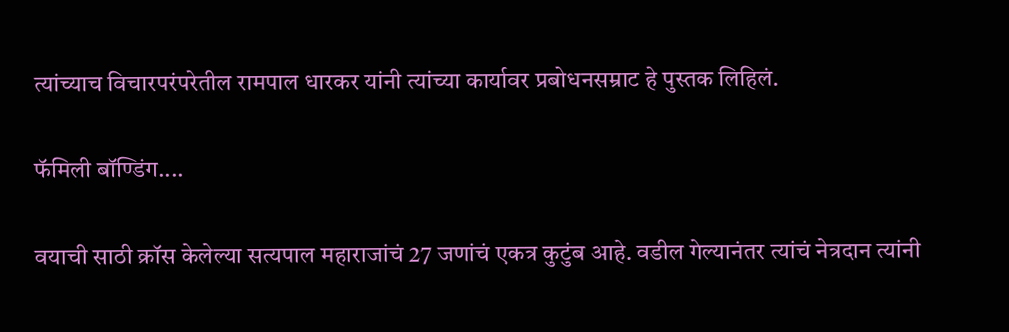त्यांच्याच विचारपरंपरेतील रामपाल धारकर यांनी त्यांच्या कार्यावर प्रबोधनसम्राट हे पुस्तक लिहिलं.

फॅमिली बॉण्डिंग....

वयाची साठी क्रॉस केलेल्या सत्यपाल महाराजांचं 27 जणांचं एकत्र कुटुंब आहे. वडील गेल्यानंतर त्यांचं नेत्रदान त्यांनी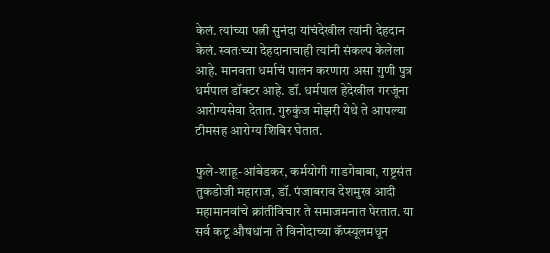केलं. त्यांच्या पत्नी सुनंदा यांचंदेखील त्यांनी देहदान केलं. स्वतःच्या देहदानाचाही त्यांनी संकल्प केलेला आहे. मानवता धर्माचं पालन करणारा असा गुणी पुत्र धर्मपाल डॉक्टर आहे. डॉ. धर्मपाल हेदेखील गरजूंना आरोग्यसेवा देतात. गुरुकुंज मोझरी येथे ते आपल्या टीमसह आरोग्य शिबिर घेतात.

फुले-शाहू-आंबेडकर, कर्मयोगी गाडगेबाबा, राष्ट्रसंत तुकडोजी महाराज, डॉ. पंजाबराव देशमुख आदी महामानवांचे क्रांतीविचार ते समाजमनात पेरतात. या सर्व कटू औषधांना ते विनोदाच्या कॅप्स्यूलमधून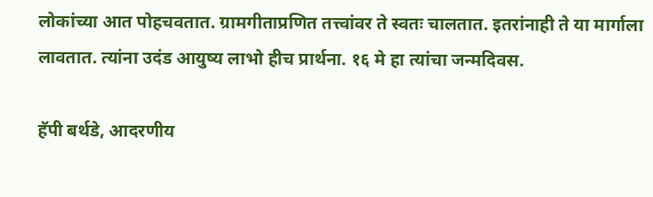लोकांच्या आत पोहचवतात. ग्रामगीताप्रणित तत्त्वांवर ते स्वतः चालतात. इतरांनाही ते या मार्गाला लावतात. त्यांना उदंड आयुष्य लाभो हीच प्रार्थना. १६ मे हा त्यांचा जन्मदिवस.

हॅपी बर्थडे, आदरणीय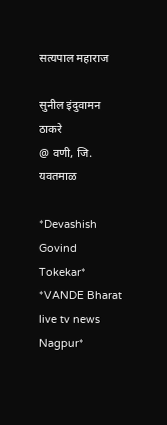सत्यपाल महाराज

सुनील इंदुवामन ठाकरे
@ वणी, जि. यवतमाळ

*Devashish Govind Tokekar*
*VANDE Bharat live tv news Nagpur*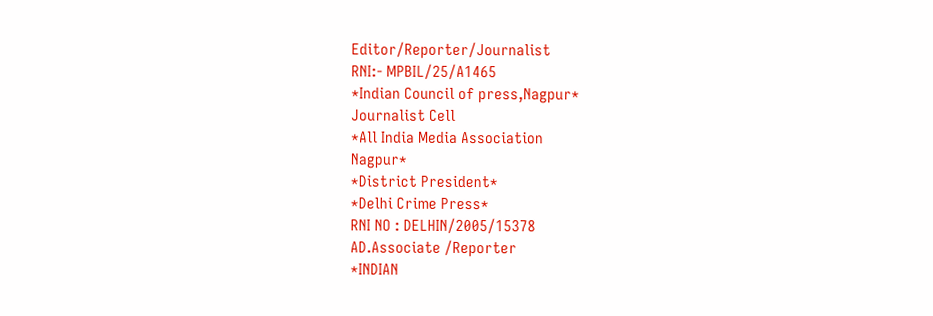Editor/Reporter/Journalist
RNI:- MPBIL/25/A1465
*Indian Council of press,Nagpur*
Journalist Cell
*All India Media Association
Nagpur*
*District President*
*Delhi Crime Press*
RNI NO : DELHIN/2005/15378
AD.Associate /Reporter
*INDIAN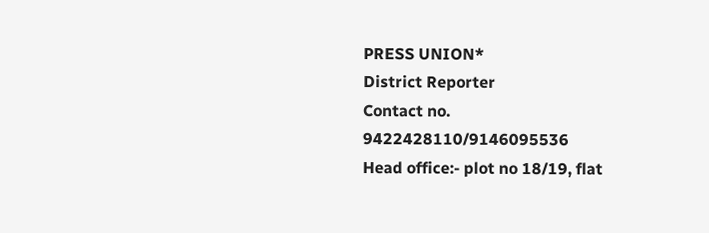PRESS UNION*
District Reporter
Contact no.
9422428110/9146095536
Head office:- plot no 18/19, flat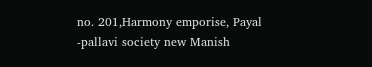no. 201,Harmony emporise, Payal -pallavi society new Manish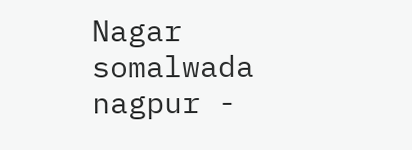Nagar somalwada nagpur -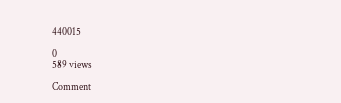440015

0
589 views

Comment